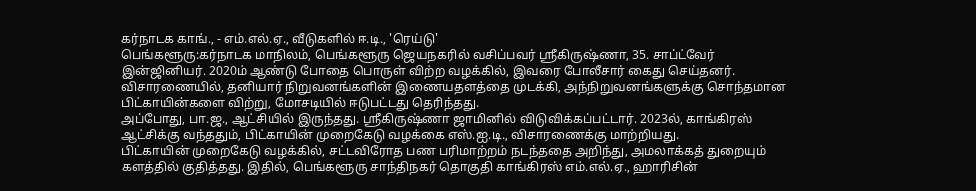கர்நாடக காங்., - எம்.எல்.ஏ., வீடுகளில் ஈ.டி., 'ரெய்டு'
பெங்களூரு:கர்நாடக மாநிலம், பெங்களூரு ஜெயநகரில் வசிப்பவர் ஸ்ரீகிருஷ்ணா, 35. சாப்ட்வேர் இன்ஜினியர். 2020ம் ஆண்டு போதை பொருள் விற்ற வழக்கில், இவரை போலீசார் கைது செய்தனர். விசாரணையில், தனியார் நிறுவனங்களின் இணையதளத்தை முடக்கி, அந்நிறுவனங்களுக்கு சொந்தமான பிட்காயின்களை விற்று, மோசடியில் ஈடுபட்டது தெரிந்தது.
அப்போது, பா.ஜ., ஆட்சியில் இருந்தது. ஸ்ரீகிருஷ்ணா ஜாமினில் விடுவிக்கப்பட்டார். 2023ல், காங்கிரஸ் ஆட்சிக்கு வந்ததும், பிட்காயின் முறைகேடு வழக்கை எஸ்.ஐ.டி., விசாரணைக்கு மாற்றியது.
பிட்காயின் முறைகேடு வழக்கில், சட்டவிரோத பண பரிமாற்றம் நடந்ததை அறிந்து, அமலாக்கத் துறையும் களத்தில் குதித்தது. இதில், பெங்களூரு சாந்திநகர் தொகுதி காங்கிரஸ் எம்.எல்.ஏ., ஹாரிசின்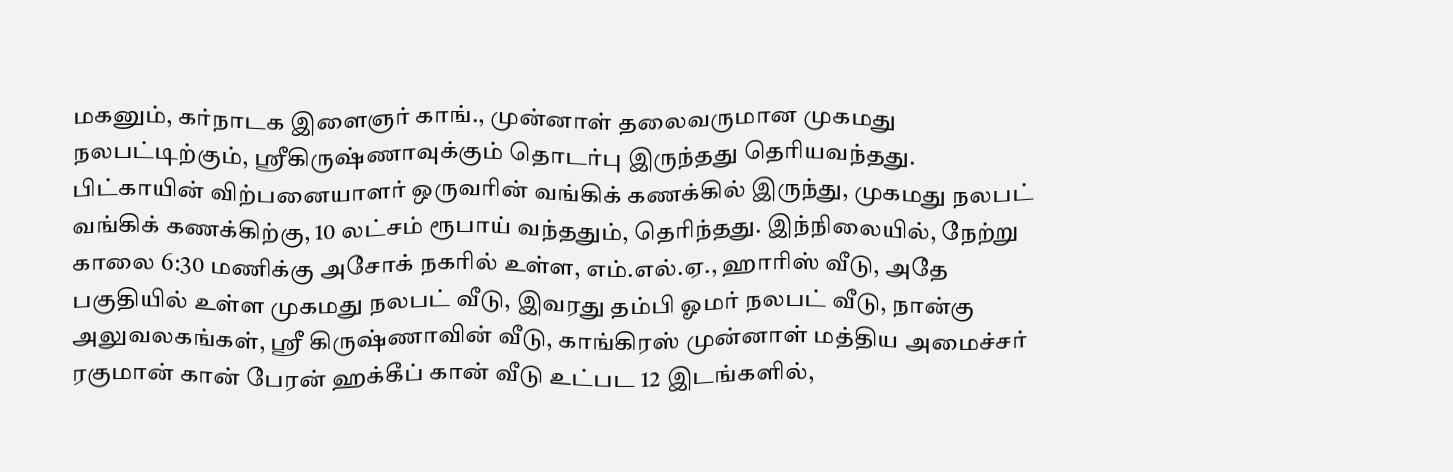மகனும், கர்நாடக இளைஞர் காங்., முன்னாள் தலைவருமான முகமது நலபட்டிற்கும், ஸ்ரீகிருஷ்ணாவுக்கும் தொடர்பு இருந்தது தெரியவந்தது.
பிட்காயின் விற்பனையாளர் ஒருவரின் வங்கிக் கணக்கில் இருந்து, முகமது நலபட் வங்கிக் கணக்கிற்கு, 10 லட்சம் ரூபாய் வந்ததும், தெரிந்தது. இந்நிலையில், நேற்று காலை 6:30 மணிக்கு அசோக் நகரில் உள்ள, எம்.எல்.ஏ., ஹாரிஸ் வீடு, அதே பகுதியில் உள்ள முகமது நலபட் வீடு, இவரது தம்பி ஓமர் நலபட் வீடு, நான்கு அலுவலகங்கள், ஸ்ரீ கிருஷ்ணாவின் வீடு, காங்கிரஸ் முன்னாள் மத்திய அமைச்சர் ரகுமான் கான் பேரன் ஹக்கீப் கான் வீடு உட்பட 12 இடங்களில்,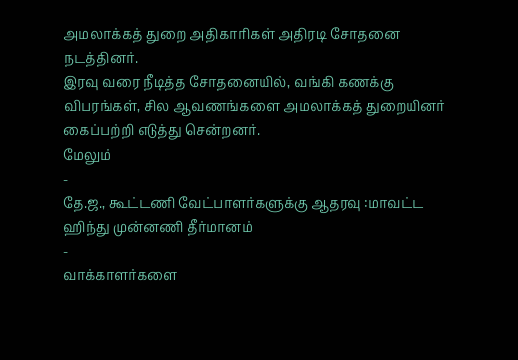அமலாக்கத் துறை அதிகாரிகள் அதிரடி சோதனை நடத்தினர்.
இரவு வரை நீடித்த சோதனையில், வங்கி கணக்கு விபரங்கள், சில ஆவணங்களை அமலாக்கத் துறையினர் கைப்பற்றி எடுத்து சென்றனர்.
மேலும்
-
தே.ஜ., கூட்டணி வேட்பாளர்களுக்கு ஆதரவு :மாவட்ட ஹிந்து முன்னணி தீர்மானம்
-
வாக்காளர்களை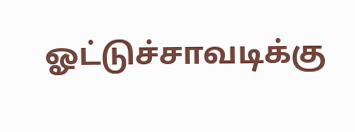ஓட்டுச்சாவடிக்கு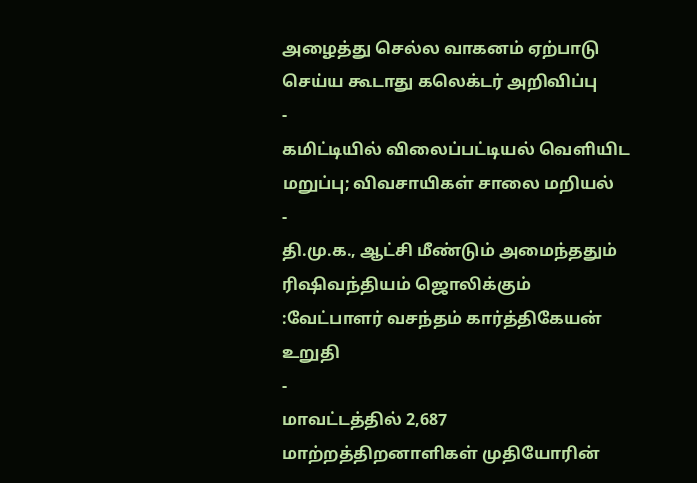அழைத்து செல்ல வாகனம் ஏற்பாடு செய்ய கூடாது கலெக்டர் அறிவிப்பு
-
கமிட்டியில் விலைப்பட்டியல் வெளியிட மறுப்பு; விவசாயிகள் சாலை மறியல்
-
தி.மு.க., ஆட்சி மீண்டும் அமைந்ததும் ரிஷிவந்தியம் ஜொலிக்கும் :வேட்பாளர் வசந்தம் கார்த்திகேயன் உறுதி
-
மாவட்டத்தில் 2,687 மாற்றத்திறனாளிகள் முதியோரின்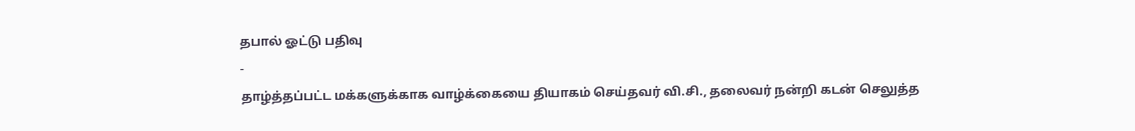தபால் ஓட்டு பதிவு
-
தாழ்த்தப்பட்ட மக்களுக்காக வாழ்க்கையை தியாகம் செய்தவர் வி.சி., தலைவர் நன்றி கடன் செலுத்த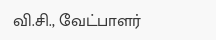வி.சி., வேட்பாளர்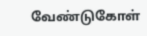வேண்டுகோள்